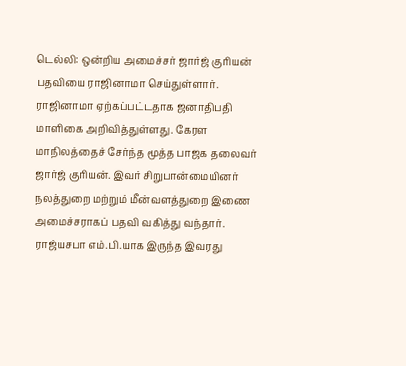டெல்லி: ஒன்றிய அமைச்சர் ஜார்ஜ் குரியன் பதவியை ராஜினாமா செய்துள்ளார். ராஜினாமா ஏற்கப்பட்டதாக ஜனாதிபதி மாளிகை அறிவித்துள்ளது. கேரள மாநிலத்தைச் சேர்ந்த மூத்த பாஜக தலைவர் ஜார்ஜ் குரியன். இவர் சிறுபான்மையினர் நலத்துறை மற்றும் மீன்வளத்துறை இணை அமைச்சராகப் பதவி வகித்து வந்தார். ராஜ்யசபா எம்.பி.யாக இருந்த இவரது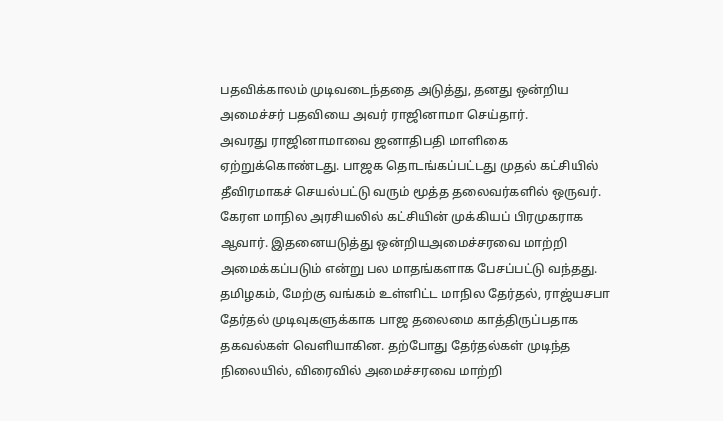பதவிக்காலம் முடிவடைந்ததை அடுத்து, தனது ஒன்றிய அமைச்சர் பதவியை அவர் ராஜினாமா செய்தார்.
அவரது ராஜினாமாவை ஜனாதிபதி மாளிகை ஏற்றுக்கொண்டது. பாஜக தொடங்கப்பட்டது முதல் கட்சியில் தீவிரமாகச் செயல்பட்டு வரும் மூத்த தலைவர்களில் ஒருவர். கேரள மாநில அரசியலில் கட்சியின் முக்கியப் பிரமுகராக ஆவார். இதனையடுத்து ஒன்றியஅமைச்சரவை மாற்றி அமைக்கப்படும் என்று பல மாதங்களாக பேசப்பட்டு வந்தது. தமிழகம், மேற்கு வங்கம் உள்ளிட்ட மாநில தேர்தல், ராஜ்யசபா தேர்தல் முடிவுகளுக்காக பாஜ தலைமை காத்திருப்பதாக தகவல்கள் வெளியாகின. தற்போது தேர்தல்கள் முடிந்த நிலையில், விரைவில் அமைச்சரவை மாற்றி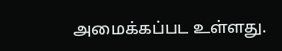அமைக்கப்பட உள்ளது.